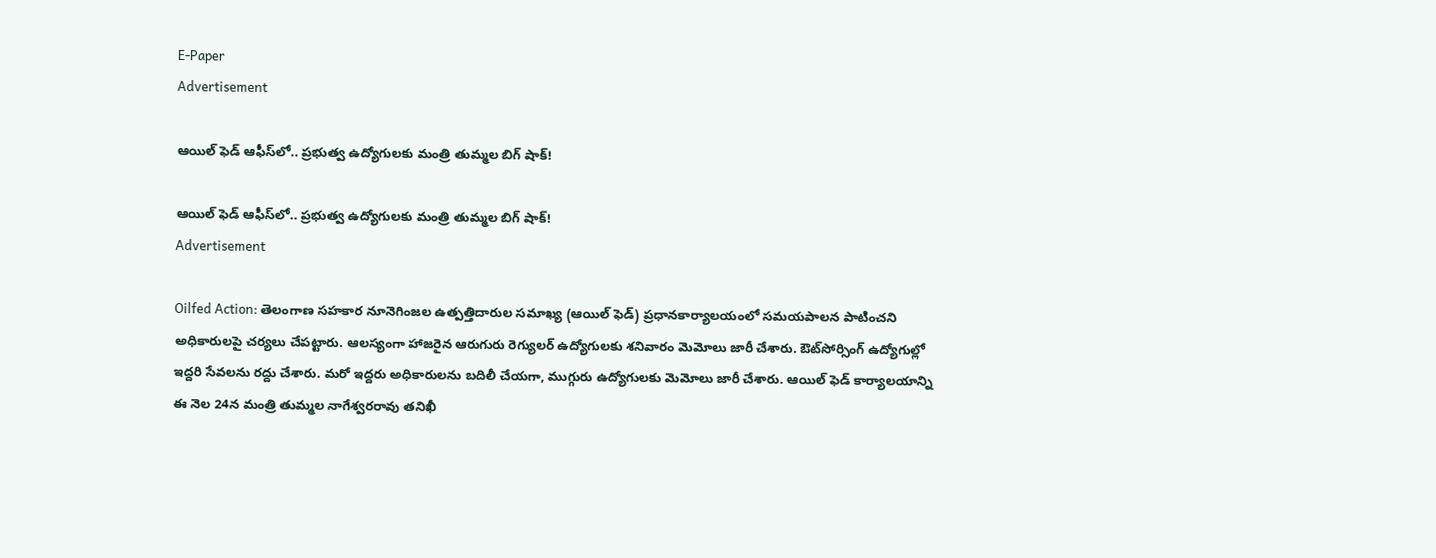E-Paper
Advertisement

ఆయిల్ ఫెడ్ ఆఫీస్‌లో.. ప్రభుత్వ ఉద్యోగులకు మంత్రి తుమ్మల బిగ్ షాక్!

ఆయిల్ ఫెడ్ ఆఫీస్‌లో.. ప్రభుత్వ ఉద్యోగులకు మంత్రి తుమ్మల బిగ్ షాక్!
Advertisement

Oilfed Action: తెలంగాణ సహకార నూనెగింజల ఉత్పత్తిదారుల సమాఖ్య (ఆయిల్ ఫెడ్) ప్రధానకార్యాలయంలో సమయపాలన పాటించని అధికారులపై చర్యలు చేపట్టారు. ఆలస్యంగా హాజరైన ఆరుగురు రెగ్యులర్ ఉద్యోగులకు శనివారం మెమోలు జారీ చేశారు. ఔట్‌సోర్సింగ్ ఉద్యోగుల్లో ఇద్దరి సేవలను రద్దు చేశారు. మరో ఇద్దరు అధికారులను బదిలీ చేయగా, ముగ్గురు ఉద్యోగులకు మెమోలు జారీ చేశారు. ఆయిల్ ఫెడ్ కార్యాలయాన్ని ఈ నెల 24న మంత్రి తుమ్మల నాగేశ్వరరావు తనిఖీ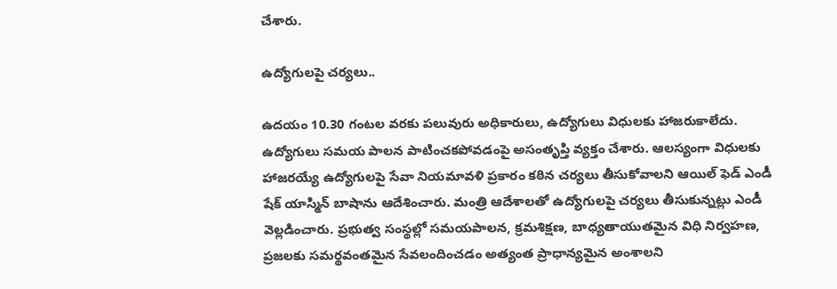చేశారు.

ఉద్యోగులపై చర్యలు..

ఉదయం 10.30 గంటల వరకు పలువురు అధికారులు, ఉద్యోగులు విధులకు హాజరుకాలేదు. ఉద్యోగులు సమయ పాలన పాటించకపోవడంపై అసంతృప్తి వ్యక్తం చేశారు. ఆలస్యంగా విధులకు హాజరయ్యే ఉద్యోగులపై సేవా నియమావళి ప్రకారం కఠిన చర్యలు తీసుకోవాలని ఆయిల్ ఫెడ్ ఎండీ షేక్ యాస్మిన్ బాషాను ఆదేశించారు. మంత్రి ఆదేశాలతో ఉద్యోగులపై చర్యలు తీసుకున్నట్లు ఎండీ వెల్లడించారు. ప్రభుత్వ సంస్థల్లో సమయపాలన, క్రమశిక్షణ, బాధ్యతాయుతమైన విధి నిర్వహణ, ప్రజలకు సమర్థవంతమైన సేవలందించడం అత్యంత ప్రాధాన్యమైన అంశాలని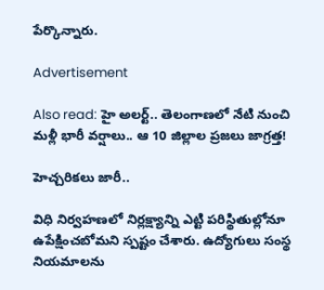పేర్కొన్నారు.

Advertisement

Also read: హై అలర్ట్.. తెలంగాణలో నేటి నుంచి మళ్లీ భారీ వర్షాలు.. ఆ 10 జిల్లాల ప్రజలు జాగ్రత్త!

హెచ్చరికలు జారీ..

విధి నిర్వహణలో నిర్లక్ష్యాన్ని ఎట్టి పరిస్థితుల్లోనూ ఉపేక్షించబోమని స్పష్టం చేశారు. ఉద్యోగులు సంస్థ నియమాలను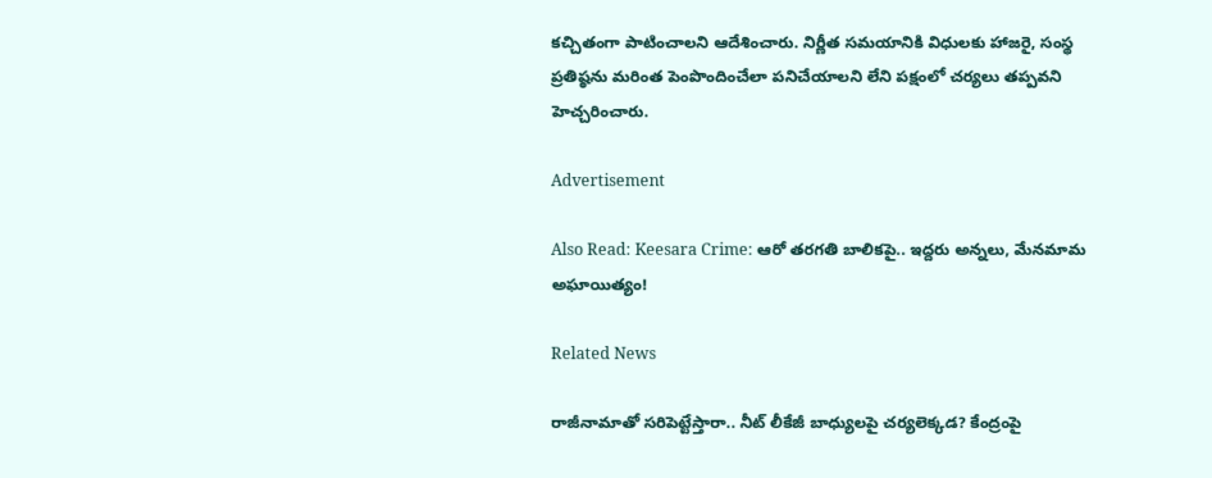కచ్చితంగా పాటించాలని ఆదేశించారు. నిర్ణీత సమయానికి విధులకు హాజరై, సంస్థ ప్రతిష్ఠను మరింత పెంపొందించేలా పనిచేయాలని లేని పక్షంలో చర్యలు తప్పవని హెచ్చరించారు.

Advertisement

Also Read: Keesara Crime: ఆరో తరగతి బాలికపై.. ఇద్దరు అన్నలు, మేనమామ అఘాయిత్యం!

Related News

రాజీనామాతో సరిపెట్టేస్తారా.. నీట్ లీకేజీ బాధ్యులపై చర్యలెక్కడ? కేంద్రంపై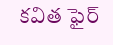కవిత ఫైర్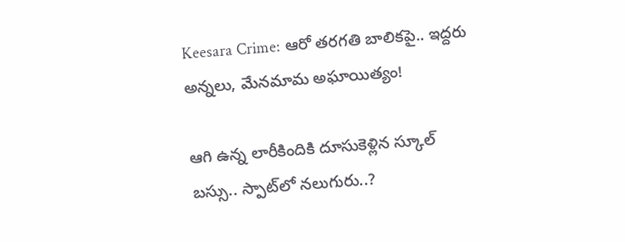Keesara Crime: ఆరో తరగతి బాలికపై.. ఇద్దరు అన్నలు, మేనమామ అఘాయిత్యం!

ఆగి ఉన్న లారీకిందికి దూసుకెళ్లిన స్కూల్ బస్సు.. స్పాట్‌లో నలుగురు..?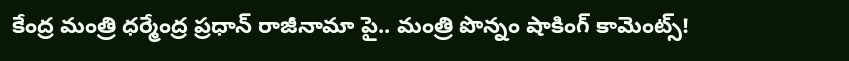కేంద్ర మంత్రి ధర్మేంద్ర ప్రధాన్ రాజీనామా పై.. మంత్రి పొన్నం షాకింగ్ కామెంట్స్!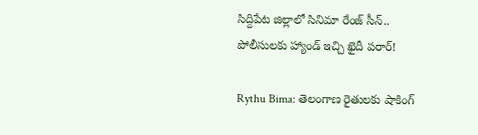సిద్దిపేట జిల్లాలో సినిమా రేంజ్ సీన్.. పోలీసులకు హ్యాండ్ ఇచ్చి ఖైదీ పరార్!

Rythu Bima: తెలంగాణ రైతులకు షాకింగ్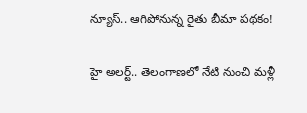న్యూస్.. ఆగిపోనున్న రైతు బీమా పథకం!

హై అలర్ట్.. తెలంగాణలో నేటి నుంచి మళ్లీ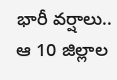భారీ వర్షాలు.. ఆ 10 జిల్లాల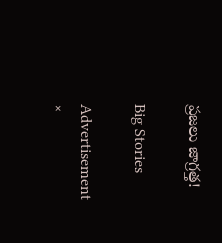ప్రజలు జాగ్రత్త!

Big Stories

Advertisement
×